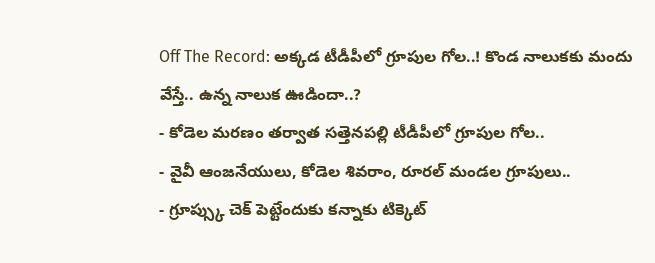Off The Record: అక్కడ టీడీపీలో గ్రూపుల గోల..! కొండ నాలుకకు మందు వేస్తే.. ఉన్న నాలుక ఊడిందా..?
- కోడెల మరణం తర్వాత సత్తెనపల్లి టీడీపీలో గ్రూపుల గోల..
- వైవీ ఆంజనేయులు, కోడెల శివరాం, రూరల్ మండల గ్రూపులు..
- గ్రూప్స్కు చెక్ పెట్టేందుకు కన్నాకు టిక్కెట్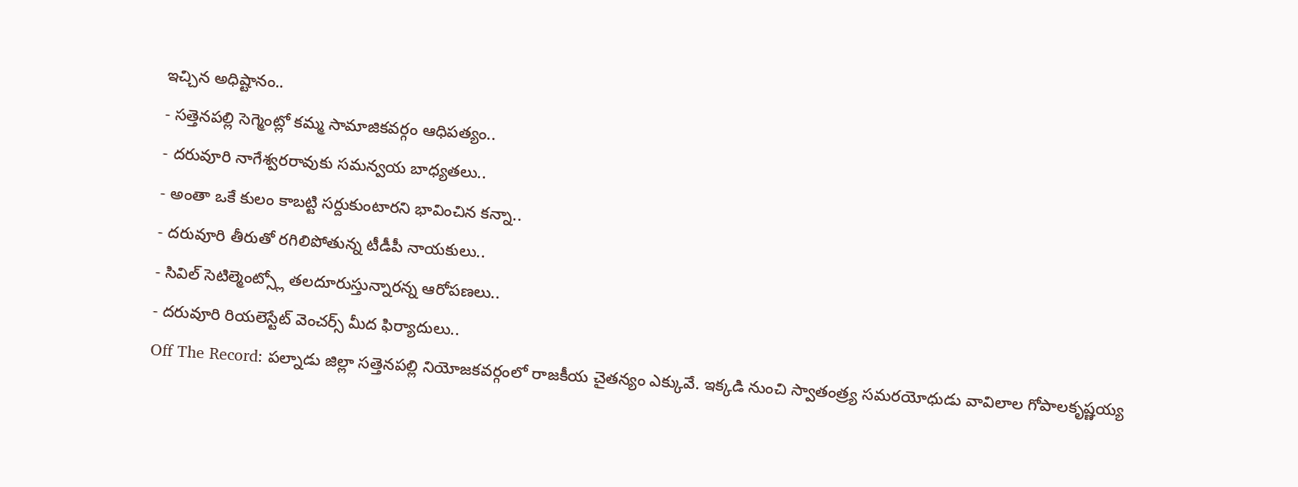ఇచ్చిన అధిష్టానం..
- సత్తెనపల్లి సెగ్మెంట్లో కమ్మ సామాజికవర్గం ఆధిపత్యం..
- దరువూరి నాగేశ్వరరావుకు సమన్వయ బాధ్యతలు..
- అంతా ఒకే కులం కాబట్టి సర్దుకుంటారని భావించిన కన్నా..
- దరువూరి తీరుతో రగిలిపోతున్న టీడీపీ నాయకులు..
- సివిల్ సెటిల్మెంట్స్లో తలదూరుస్తున్నారన్న ఆరోపణలు..
- దరువూరి రియలెస్టేట్ వెంచర్స్ మీద ఫిర్యాదులు..
Off The Record: పల్నాడు జిల్లా సత్తెనపల్లి నియోజకవర్గంలో రాజకీయ చైతన్యం ఎక్కువే. ఇక్కడి నుంచి స్వాతంత్ర్య సమరయోధుడు వావిలాల గోపాలకృష్ణయ్య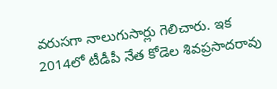వరుసగా నాలుగుసార్లు గెలిచారు. ఇక 2014లో టీడీపీ నేత కోడెల శివప్రసాదరావు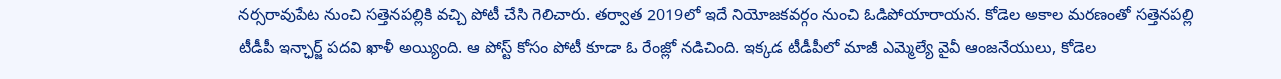నర్సరావుపేట నుంచి సత్తెనపల్లికి వచ్చి పోటీ చేసి గెలిచారు. తర్వాత 2019లో ఇదే నియోజకవర్గం నుంచి ఓడిపోయారాయన. కోడెల అకాల మరణంతో సత్తెనపల్లి టీడీపీ ఇన్ఛార్జ్ పదవి ఖాళీ అయ్యింది. ఆ పోస్ట్ కోసం పోటీ కూడా ఓ రేంజ్లో నడిచింది. ఇక్కడ టీడీపీలో మాజీ ఎమ్మెల్యే వైవీ ఆంజనేయులు, కోడెల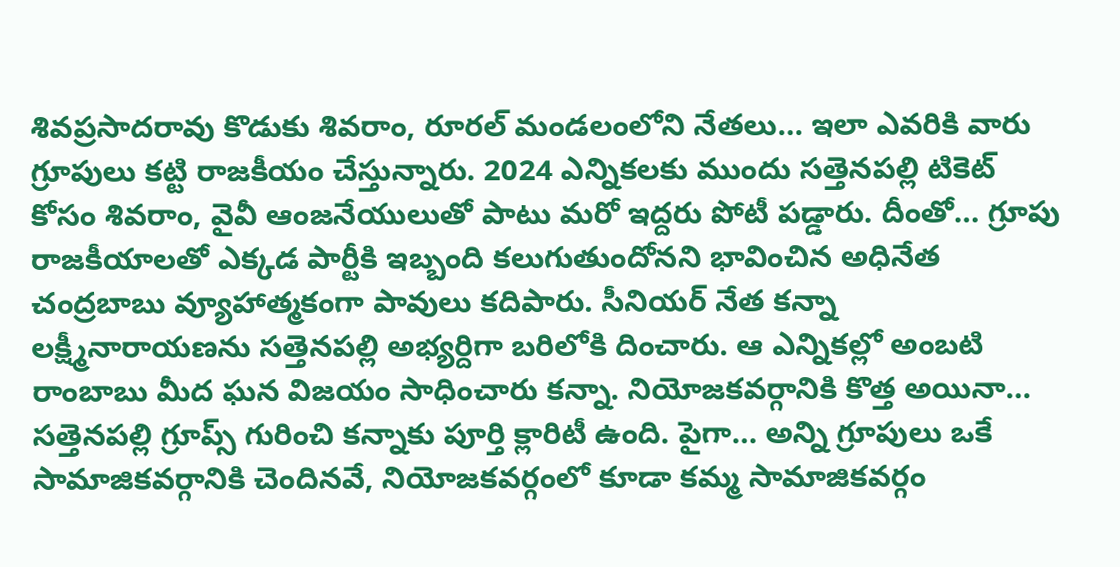శివప్రసాదరావు కొడుకు శివరాం, రూరల్ మండలంలోని నేతలు… ఇలా ఎవరికి వారు గ్రూపులు కట్టి రాజకీయం చేస్తున్నారు. 2024 ఎన్నికలకు ముందు సత్తెనపల్లి టికెట్ కోసం శివరాం, వైవీ ఆంజనేయులుతో పాటు మరో ఇద్దరు పోటీ పడ్డారు. దీంతో… గ్రూపు రాజకీయాలతో ఎక్కడ పార్టీకి ఇబ్బంది కలుగుతుందోనని భావించిన అధినేత చంద్రబాబు వ్యూహాత్మకంగా పావులు కదిపారు. సీనియర్ నేత కన్నా లక్ష్మీనారాయణను సత్తెనపల్లి అభ్యర్దిగా బరిలోకి దించారు. ఆ ఎన్నికల్లో అంబటి రాంబాబు మీద ఘన విజయం సాధించారు కన్నా. నియోజకవర్గానికి కొత్త అయినా… సత్తెనపల్లి గ్రూప్స్ గురించి కన్నాకు పూర్తి క్లారిటీ ఉంది. పైగా… అన్ని గ్రూపులు ఒకే సామాజికవర్గానికి చెందినవే, నియోజకవర్గంలో కూడా కమ్మ సామాజికవర్గం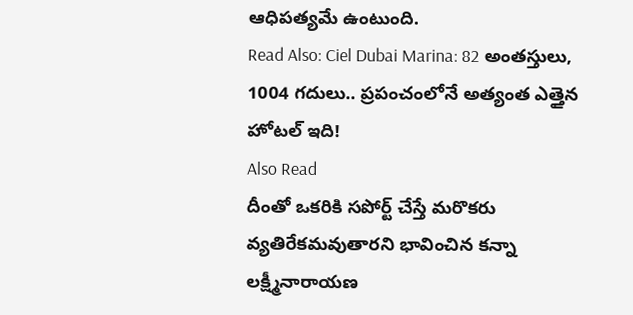ఆధిపత్యమే ఉంటుంది.
Read Also: Ciel Dubai Marina: 82 అంతస్తులు, 1004 గదులు.. ప్రపంచంలోనే అత్యంత ఎత్తైన హోటల్ ఇది!
Also Read
దీంతో ఒకరికి సపోర్ట్ చేస్తే మరొకరు వ్యతిరేకమవుతారని భావించిన కన్నా లక్ష్మీనారాయణ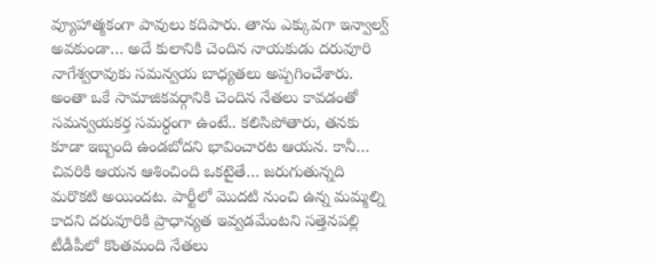వ్యూహాత్మకంగా పావులు కదిపారు. తాను ఎక్కువగా ఇన్వాల్వ్ అవకుండా… అదే కులానికి చెందిన నాయకుడు దరువూరి నాగేశ్వరావుకు సమన్వయ బాధ్యతలు అప్పగించేశారు. అంతా ఒకే సామాజికవర్గానికి చెందిన నేతలు కావడంతో సమన్వయకర్త సమర్ధంగా ఉంటే.. కలిసిపోతారు, తనకు కూడా ఇబ్బంది ఉండబోదని భావించారట ఆయన. కానీ… చివరికి ఆయన ఆశించింది ఒకటైతే… జరుగుతున్నది మరొకటి అయిందట. పార్టీలో మొదటి నుంచి ఉన్న మమ్మల్ని కాదని దరువూరికి ప్రాధాన్యత ఇవ్వడమేంటని సత్తెనపల్లి టీడీపీలో కొంతమంది నేతలు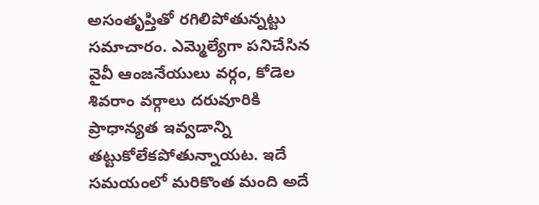అసంతృప్తితో రగిలిపోతున్నట్టు సమాచారం. ఎమ్మెల్యేగా పనిచేసిన వైవీ ఆంజనేయులు వర్గం, కోడెల శివరాం వర్గాలు దరువూరికి ప్రాధాన్యత ఇవ్వడాన్ని తట్టుకోలేకపోతున్నాయట. ఇదే సమయంలో మరికొంత మంది అదే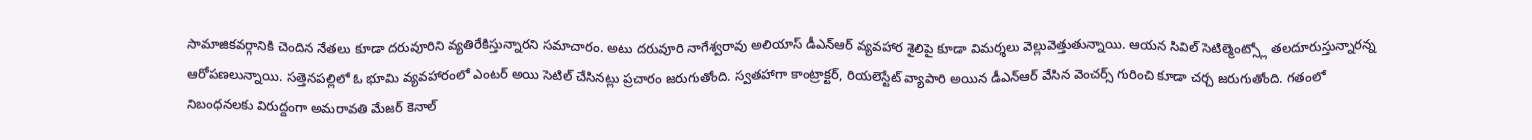సామాజికవర్గానికి చెందిన నేతలు కూడా దరువూరిని వ్యతిరేకిస్తున్నారని సమాచారం. అటు దరువూరి నాగేశ్వరావు అలియాస్ డీఎన్ఆర్ వ్యవహార శైలిపై కూడా విమర్శలు వెల్లువెత్తుతున్నాయి. ఆయన సివిల్ సెటిల్మెంట్స్లో తలదూరుస్తున్నారన్న ఆరోపణలున్నాయి. సత్తెనపల్లిలో ఓ భూమి వ్యవహారంలో ఎంటర్ అయి సెటిల్ చేసినట్లు ప్రచారం జరుగుతోంది. స్వతహాగా కాంట్రాక్టర్, రియలెస్టేట్ వ్యాపారి అయిన డీఎన్ఆర్ వేసిన వెంచర్స్ గురించి కూడా చర్చ జరుగుతోంది. గతంలో నిబంధనలకు విరుద్దంగా అమరావతి మేజర్ కెనాల్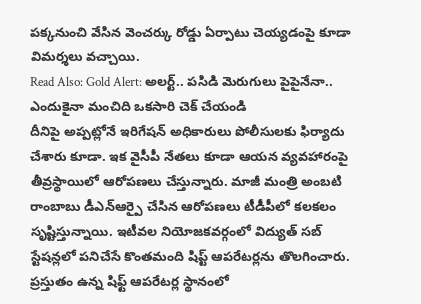పక్కనుంచి వేసిన వెంచర్కు రోడ్డు ఏర్పాటు చెయ్యడంపై కూడా విమర్శలు వచ్చాయి.
Read Also: Gold Alert: అలర్ట్.. పసిడి మెరుగులు పైపైనేనా.. ఎందుకైనా మంచిది ఒకసారి చెక్ చేయండి
దీనిపై అప్పట్లోనే ఇరిగేషన్ అధికారులు పోలీసులకు ఫిర్యాదు చేశారు కూడా. ఇక వైసీపీ నేతలు కూడా ఆయన వ్యవహారంపై తీవ్రస్థాయిలో ఆరోపణలు చేస్తున్నారు. మాజీ మంత్రి అంబటి రాంబాబు డీఎన్ఆర్పై చేసిన ఆరోపణలు టీడీపీలో కలకలం సృష్టిస్తున్నాయి. ఇటీవల నియోజకవర్గంలో విద్యుత్ సబ్ స్టేషన్లలో పనిచేసే కొంతమంది షిప్ట్ ఆపరేటర్లను తొలగించారు. ప్రస్తుతం ఉన్న షిఫ్ట్ ఆపరేటర్ల స్థానంలో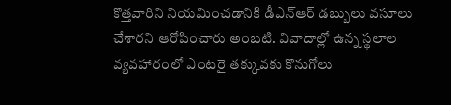కొత్తవారిని నియమించడానికి డీఎన్ఆర్ డబ్బులు వసూలు చేశారని ఆరోపించారు అంబటి. వివాదాల్లో ఉన్న స్థలాల వ్యవహారంలో ఎంటరై తక్కువకు కొనుగోలు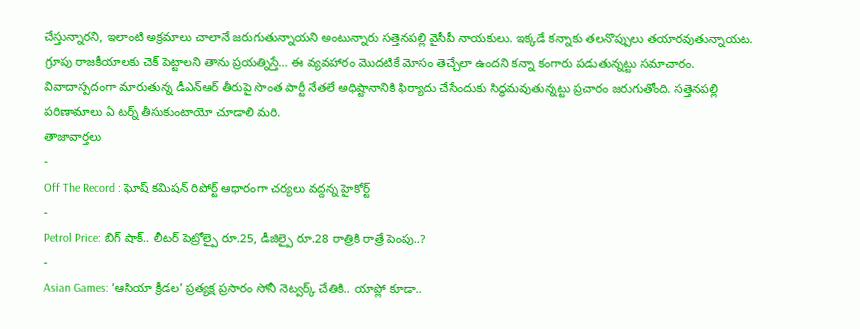చేస్తున్నారని, ఇలాంటి అక్రమాలు చాలానే జరుగుతున్నాయని అంటున్నారు సత్తెనపల్లి వైసీపీ నాయకులు. ఇక్కడే కన్నాకు తలనొప్పులు తయారవుతున్నాయట. గ్రూపు రాజకీయాలకు చెక్ పెట్టాలని తాను ప్రయత్నిస్తే… ఈ వ్యవహారం మొదటికే మోసం తెచ్చేలా ఉందని కన్నా కంగారు పడుతున్నట్టు సమాచారం. వివాదాస్పదంగా మారుతున్న డీఎన్ఆర్ తీరుపై సొంత పార్టీ నేతలే అధిష్టానానికి ఫిర్యాదు చేసేందుకు సిద్ధమవుతున్నట్టు ప్రచారం జరుగుతోంది. సత్తెనపల్లి పరిణామాలు ఏ టర్న్ తీసుకుంటాయో చూడాలి మరి.
తాజావార్తలు
-
Off The Record : ఘోష్ కమిషన్ రిపోర్ట్ ఆధారంగా చర్యలు వద్దన్న హైకోర్ట్
-
Petrol Price: బిగ్ షాక్.. లీటర్ పెట్రోల్పై రూ.25, డీజిల్పై రూ.28 రాత్రికి రాత్రే పెంపు..?
-
Asian Games: ‘ఆసియా క్రీడల’ ప్రత్యక్ష ప్రసారం సోనీ నెట్వర్క్ చేతికి.. యాప్లో కూడా..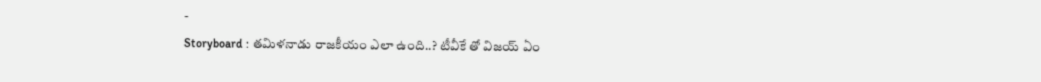-
Storyboard : తమిళనాడు రాజకీయం ఎలా ఉంది..? టీవీకే తో విజయ్ ఏం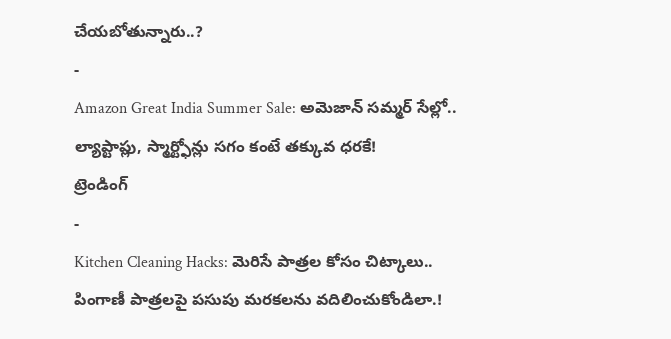చేయబోతున్నారు..?
-
Amazon Great India Summer Sale: అమెజాన్ సమ్మర్ సేల్లో.. ల్యాప్టాప్లు, స్మార్ట్ఫోన్లు సగం కంటే తక్కువ ధరకే!
ట్రెండింగ్
-
Kitchen Cleaning Hacks: మెరిసే పాత్రల కోసం చిట్కాలు.. పింగాణీ పాత్రలపై పసుపు మరకలను వదిలించుకోండిలా.!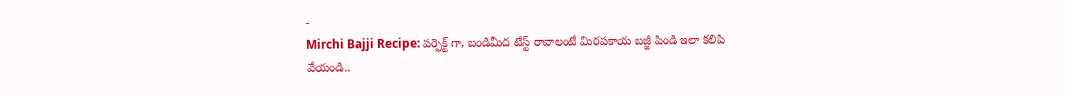-
Mirchi Bajji Recipe: పర్ఫెక్ట్ గా, బండిమీద టేస్ట్ రావాలంటే మిరపకాయ బజ్జీ పిండి ఇలా కలిపి వేయండి..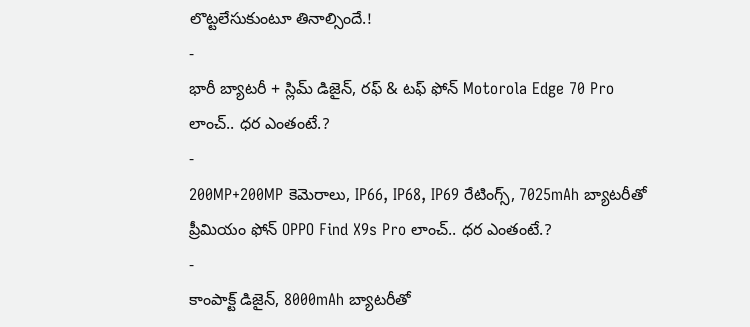లొట్టలేసుకుంటూ తినాల్సిందే.!
-
భారీ బ్యాటరీ + స్లిమ్ డిజైన్, రఫ్ & టఫ్ ఫోన్ Motorola Edge 70 Pro లాంచ్.. ధర ఎంతంటే.?
-
200MP+200MP కెమెరాలు, IP66, IP68, IP69 రేటింగ్స్, 7025mAh బ్యాటరీతో ప్రీమియం ఫోన్ OPPO Find X9s Pro లాంచ్.. ధర ఎంతంటే.?
-
కాంపాక్ట్ డిజైన్, 8000mAh బ్యాటరీతో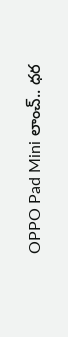OPPO Pad Mini లాంచ్.. ధర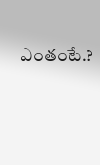ఎంతంటే.?